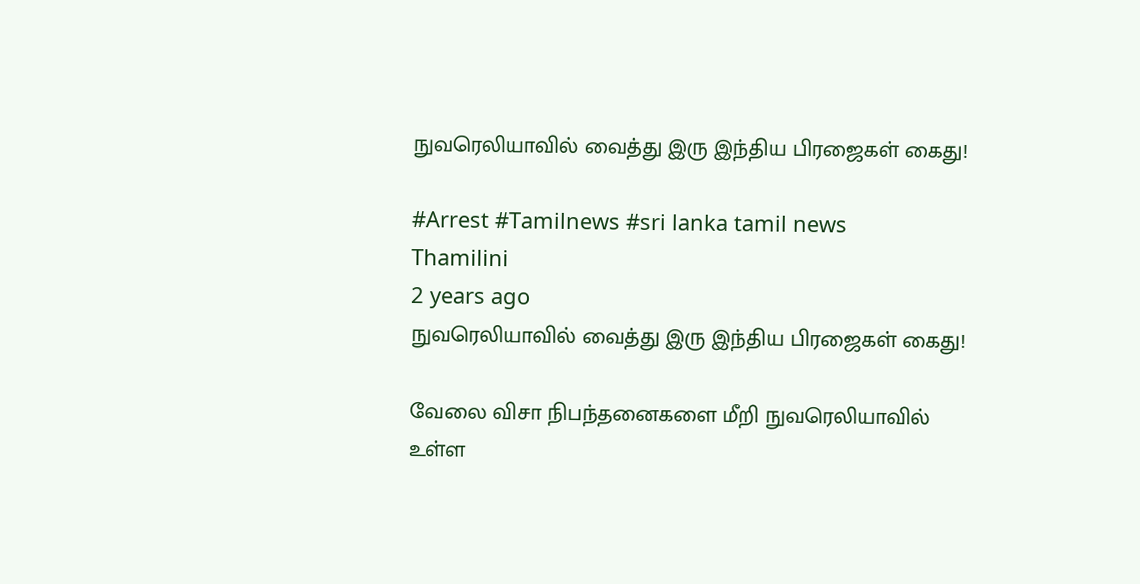நுவரெலியாவில் வைத்து இரு இந்திய பிரஜைகள் கைது!

#Arrest #Tamilnews #sri lanka tamil news
Thamilini
2 years ago
நுவரெலியாவில் வைத்து இரு இந்திய பிரஜைகள் கைது!

வேலை விசா நிபந்தனைகளை மீறி நுவரெலியாவில் உள்ள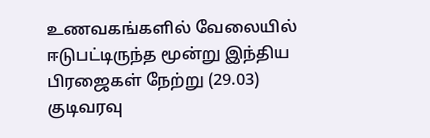உணவகங்களில் வேலையில் ஈடுபட்டிருந்த மூன்று இந்திய பிரஜைகள் நேற்று (29.03) குடிவரவு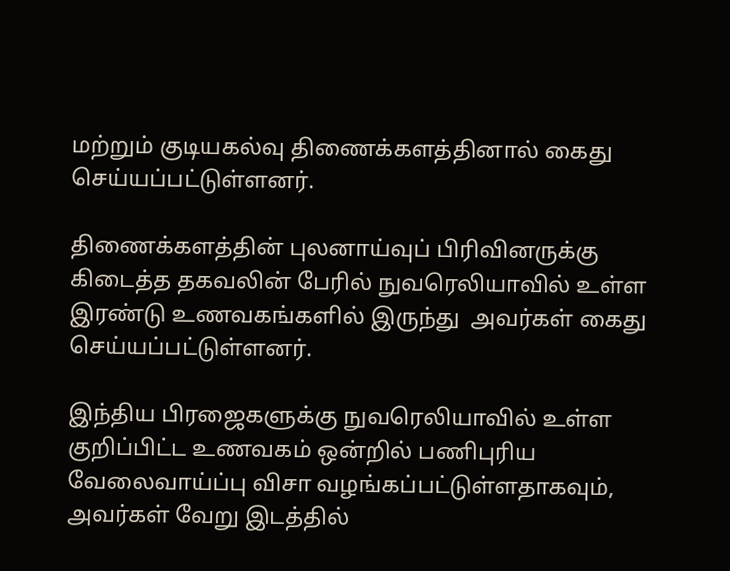மற்றும் குடியகல்வு திணைக்களத்தினால் கைது செய்யப்பட்டுள்ளனர்.

திணைக்களத்தின் புலனாய்வுப் பிரிவினருக்கு கிடைத்த தகவலின் பேரில் நுவரெலியாவில் உள்ள இரண்டு உணவகங்களில் இருந்து  அவர்கள் கைது செய்யப்பட்டுள்ளனர்.

இந்திய பிரஜைகளுக்கு நுவரெலியாவில் உள்ள குறிப்பிட்ட உணவகம் ஒன்றில் பணிபுரிய வேலைவாய்ப்பு விசா வழங்கப்பட்டுள்ளதாகவும், அவர்கள் வேறு இடத்தில்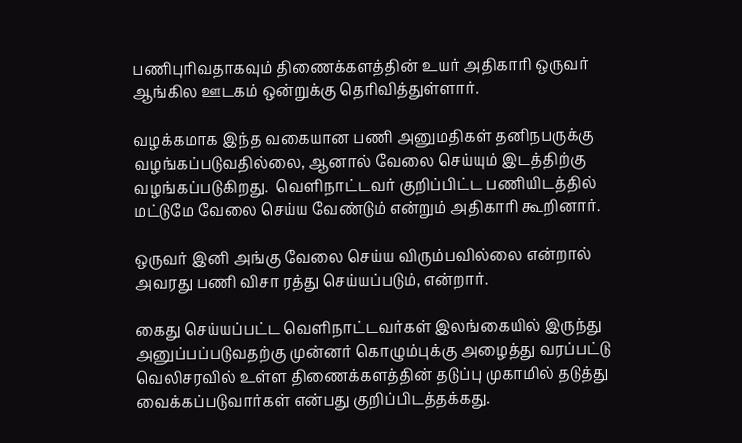பணிபுரிவதாகவும் திணைக்களத்தின் உயர் அதிகாரி ஒருவர் ஆங்கில ஊடகம் ஒன்றுக்கு தெரிவித்துள்ளார்.

வழக்கமாக இந்த வகையான பணி அனுமதிகள் தனிநபருக்கு வழங்கப்படுவதில்லை, ஆனால் வேலை செய்யும் இடத்திற்கு வழங்கப்படுகிறது.  வெளிநாட்டவர் குறிப்பிட்ட பணியிடத்தில் மட்டுமே வேலை செய்ய வேண்டும் என்றும் அதிகாரி கூறினார்.

ஒருவர் இனி அங்கு வேலை செய்ய விரும்பவில்லை என்றால் அவரது பணி விசா ரத்து செய்யப்படும், என்றார்.

கைது செய்யப்பட்ட வெளிநாட்டவர்கள் இலங்கையில் இருந்து அனுப்பப்படுவதற்கு முன்னர் கொழும்புக்கு அழைத்து வரப்பட்டு வெலிசரவில் உள்ள திணைக்களத்தின் தடுப்பு முகாமில் தடுத்து வைக்கப்படுவார்கள் என்பது குறிப்பிடத்தக்கது.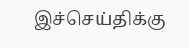இச்செய்திக்கு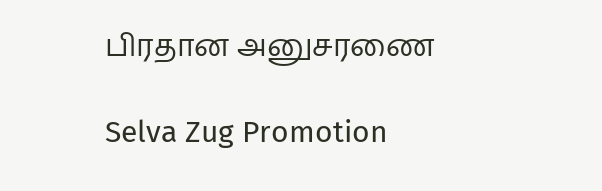பிரதான அனுசரணை

Selva Zug Promotion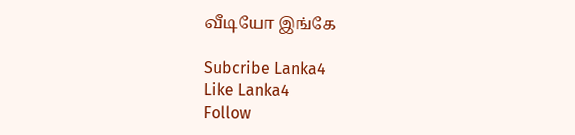வீடியோ இங்கே

Subcribe Lanka4
Like Lanka4
Follow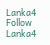Lanka4
Follow Lanka4